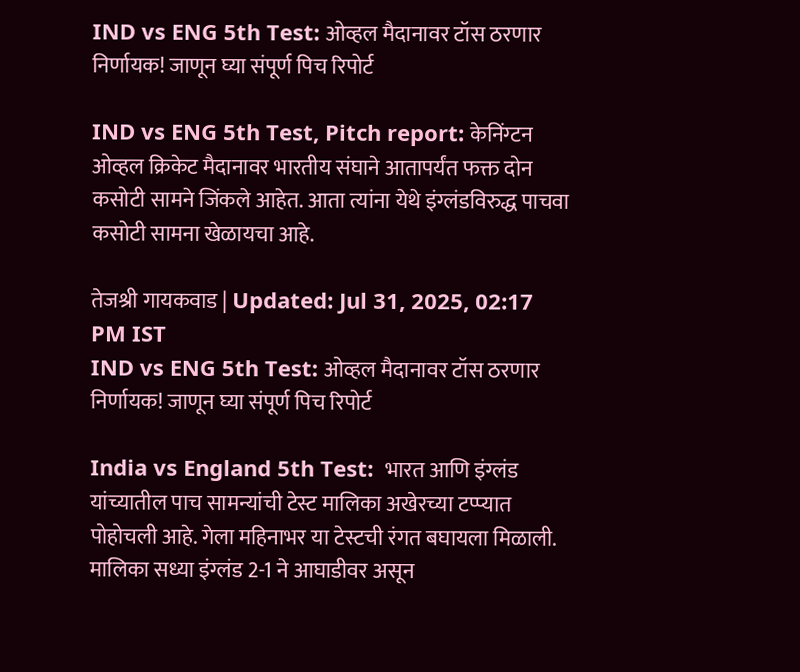IND vs ENG 5th Test: ओव्हल मैदानावर टॉस ठरणार निर्णायक! जाणून घ्या संपूर्ण पिच रिपोर्ट

IND vs ENG 5th Test, Pitch report: केनिंग्टन ओव्हल क्रिकेट मैदानावर भारतीय संघाने आतापर्यंत फक्त दोन कसोटी सामने जिंकले आहेत. आता त्यांना येथे इंग्लंडविरुद्ध पाचवा कसोटी सामना खेळायचा आहे.

तेजश्री गायकवाड | Updated: Jul 31, 2025, 02:17 PM IST
IND vs ENG 5th Test: ओव्हल मैदानावर टॉस ठरणार निर्णायक! जाणून घ्या संपूर्ण पिच रिपोर्ट

India vs England 5th Test:  भारत आणि इंग्लंड यांच्यातील पाच सामन्यांची टेस्ट मालिका अखेरच्या टप्प्यात पोहोचली आहे. गेला महिनाभर या टेस्टची रंगत बघायला मिळाली.  मालिका सध्या इंग्लंड 2-1 ने आघाडीवर असून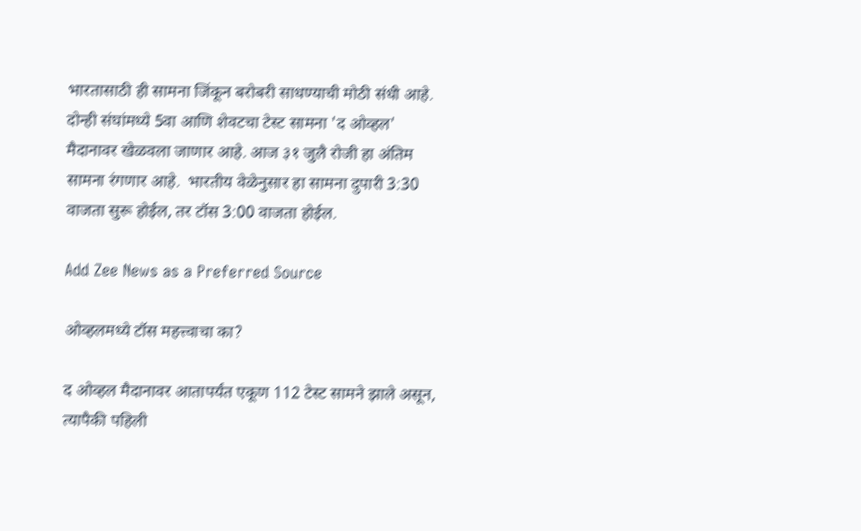भारतासाठी ही सामना जिंकून बरोबरी साधण्याची मोठी संधी आहे. दोन्ही संघांमध्ये 5वा आणि शेवटचा टेस्ट सामना 'द ओव्हल' मैदानावर खेळवला जाणार आहे. आज ३१ जुलै रोजी हा अंतिम सामना रंगणार आहे.  भारतीय वेळेनुसार हा सामना दुपारी 3:30 वाजता सुरू होईल, तर टॉस 3:00 वाजता होईल.

Add Zee News as a Preferred Source

ओव्हलमध्ये टॉस महत्त्वाचा का?

द ओव्हल मैदानावर आतापर्यंत एकूण 112 टेस्ट सामने झाले असून, त्यापैकी पहिली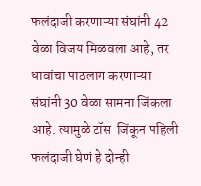फलंदाजी करणाऱ्या संघांनी 42 वेळा विजय मिळवला आहे, तर धावांचा पाठलाग करणाऱ्या संघांनी 30 वेळा सामना जिंकला आहे. त्यामुळे टॉस  जिंकून पहिली फलंदाजी घेणं हे दोन्ही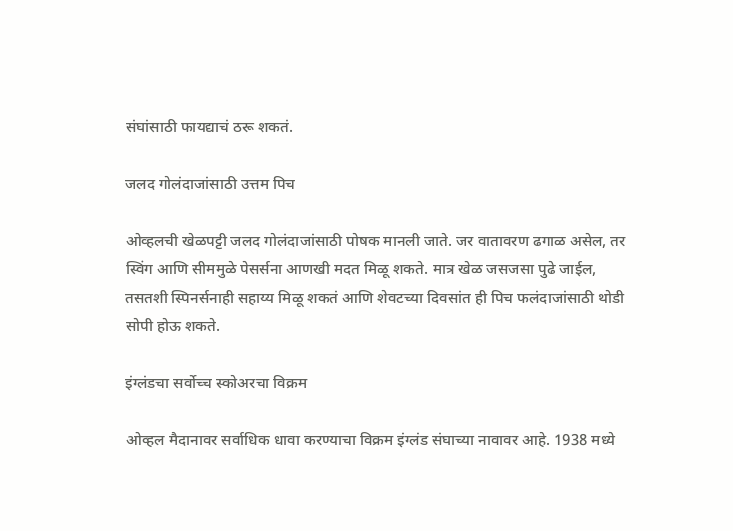संघांसाठी फायद्याचं ठरू शकतं.

जलद गोलंदाजांसाठी उत्तम पिच

ओव्हलची खेळपट्टी जलद गोलंदाजांसाठी पोषक मानली जाते. जर वातावरण ढगाळ असेल, तर स्विंग आणि सीममुळे पेसर्सना आणखी मदत मिळू शकते. मात्र खेळ जसजसा पुढे जाईल, तसतशी स्पिनर्सनाही सहाय्य मिळू शकतं आणि शेवटच्या दिवसांत ही पिच फलंदाजांसाठी थोडी सोपी होऊ शकते.

इंग्लंडचा सर्वोच्च स्कोअरचा विक्रम

ओव्हल मैदानावर सर्वाधिक धावा करण्याचा विक्रम इंग्लंड संघाच्या नावावर आहे. 1938 मध्ये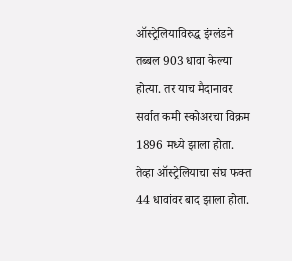ऑस्ट्रेलियाविरुद्ध इंग्लंडने तब्बल 903 धावा केल्या होत्या. तर याच मैदानावर सर्वात कमी स्कोअरचा विक्रम 1896 मध्ये झाला होता. तेव्हा ऑस्ट्रेलियाचा संघ फक्त 44 धावांवर बाद झाला होता.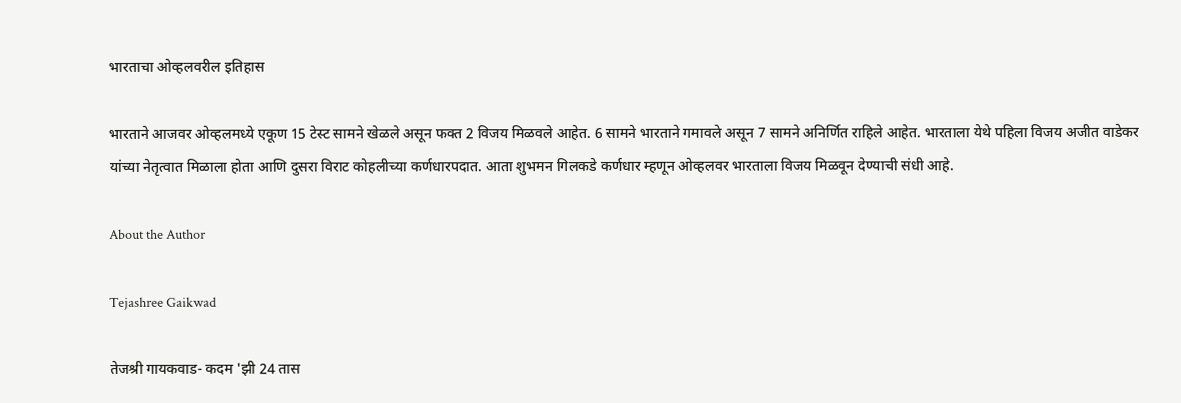भारताचा ओव्हलवरील इतिहास

भारताने आजवर ओव्हलमध्ये एकूण 15 टेस्ट सामने खेळले असून फक्त 2 विजय मिळवले आहेत. 6 सामने भारताने गमावले असून 7 सामने अनिर्णित राहिले आहेत. भारताला येथे पहिला विजय अजीत वाडेकर यांच्या नेतृत्वात मिळाला होता आणि दुसरा विराट कोहलीच्या कर्णधारपदात. आता शुभमन गिलकडे कर्णधार म्हणून ओव्हलवर भारताला विजय मिळवून देण्याची संधी आहे.

About the Author

Tejashree Gaikwad

तेजश्री गायकवाड- कदम 'झी 24 तास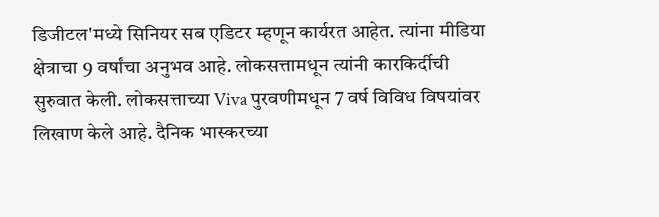डिजीटल'मध्ये सिनियर सब एडिटर म्हणून कार्यरत आहेत. त्यांना मीडिया क्षेत्राचा 9 वर्षांचा अनुभव आहे. लोकसत्तामधून त्यांनी कारकिर्दीची सुरुवात केली. लोकसत्ताच्या Viva पुरवणीमधून 7 वर्ष विविध विषयांवर लिखाण केले आहे. दैनिक भास्करच्या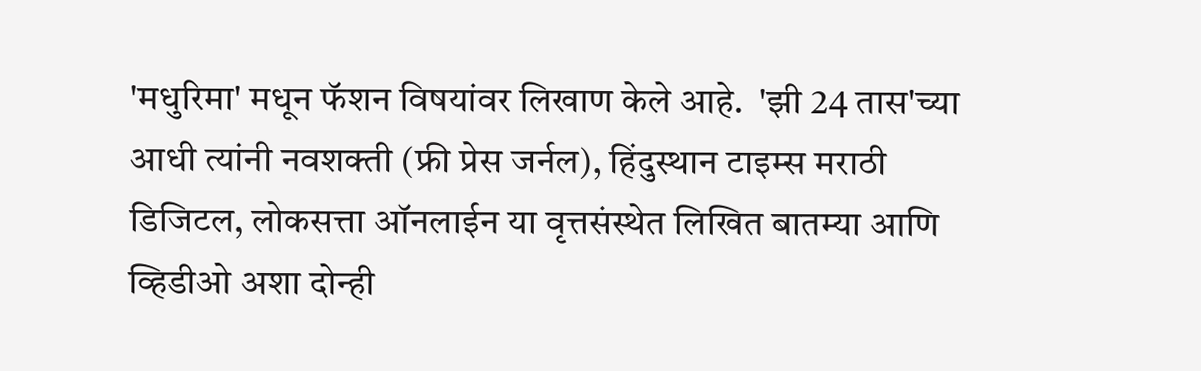'मधुरिमा' मधून फॅशन विषयांवर लिखाण केले आहे.  'झी 24 तास'च्या आधी त्यांनी नवशक्ती (फ्री प्रेस जर्नल), हिंदुस्थान टाइम्स मराठी डिजिटल, लोकसत्ता ऑनलाईन या वृत्तसंस्थेत लिखित बातम्या आणि व्हिडीओ अशा दोन्ही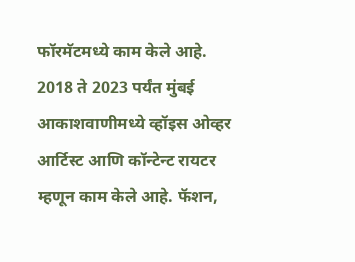फॉरमॅटमध्ये काम केले आहे. 2018 ते 2023 पर्यंत मुंबई आकाशवाणीमध्ये व्हॉइस ओव्हर आर्टिस्ट आणि कॉन्टेन्ट रायटर म्हणून काम केले आहे. फॅशन,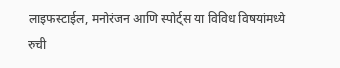लाइफस्टाईल, मनोरंजन आणि स्पोर्ट्स या विविध विषयांमध्ये रुची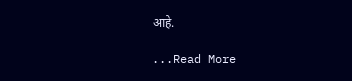आहे.

...Read More